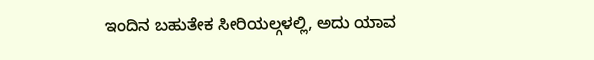ಇಂದಿನ ಬಹುತೇಕ ಸೀರಿಯಲ್ಗಳಲ್ಲಿ, ಅದು ಯಾವ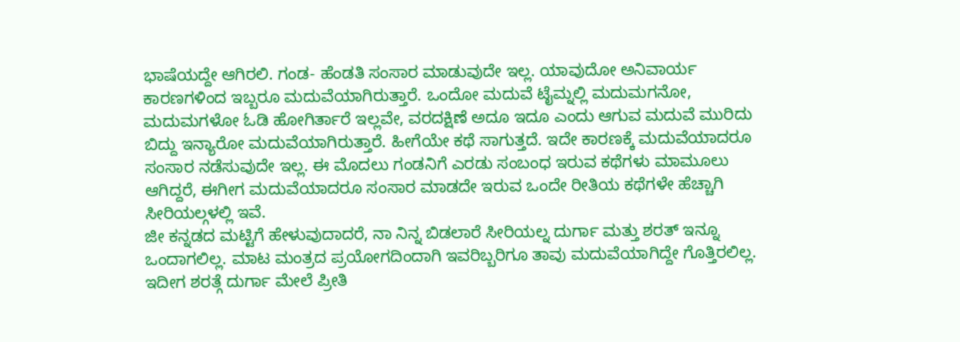ಭಾಷೆಯದ್ದೇ ಆಗಿರಲಿ. ಗಂಡ- ಹೆಂಡತಿ ಸಂಸಾರ ಮಾಡುವುದೇ ಇಲ್ಲ. ಯಾವುದೋ ಅನಿವಾರ್ಯ ಕಾರಣಗಳಿಂದ ಇಬ್ಬರೂ ಮದುವೆಯಾಗಿರುತ್ತಾರೆ. ಒಂದೋ ಮದುವೆ ಟೈಮ್ನಲ್ಲಿ ಮದುಮಗನೋ, ಮದುಮಗಳೋ ಓಡಿ ಹೋಗಿರ್ತಾರೆ ಇಲ್ಲವೇ, ವರದಕ್ಷಿಣೆ ಅದೂ ಇದೂ ಎಂದು ಆಗುವ ಮದುವೆ ಮುರಿದು ಬಿದ್ದು ಇನ್ಯಾರೋ ಮದುವೆಯಾಗಿರುತ್ತಾರೆ. ಹೀಗೆಯೇ ಕಥೆ ಸಾಗುತ್ತದೆ. ಇದೇ ಕಾರಣಕ್ಕೆ ಮದುವೆಯಾದರೂ ಸಂಸಾರ ನಡೆಸುವುದೇ ಇಲ್ಲ. ಈ ಮೊದಲು ಗಂಡನಿಗೆ ಎರಡು ಸಂಬಂಧ ಇರುವ ಕಥೆಗಳು ಮಾಮೂಲು ಆಗಿದ್ದರೆ, ಈಗೀಗ ಮದುವೆಯಾದರೂ ಸಂಸಾರ ಮಾಡದೇ ಇರುವ ಒಂದೇ ರೀತಿಯ ಕಥೆಗಳೇ ಹೆಚ್ಚಾಗಿ ಸೀರಿಯಲ್ಗಳಲ್ಲಿ ಇವೆ.
ಜೀ ಕನ್ನಡದ ಮಟ್ಟಿಗೆ ಹೇಳುವುದಾದರೆ, ನಾ ನಿನ್ನ ಬಿಡಲಾರೆ ಸೀರಿಯಲ್ನ ದುರ್ಗಾ ಮತ್ತು ಶರತ್ ಇನ್ನೂ ಒಂದಾಗಲಿಲ್ಲ. ಮಾಟ ಮಂತ್ರದ ಪ್ರಯೋಗದಿಂದಾಗಿ ಇವರಿಬ್ಬರಿಗೂ ತಾವು ಮದುವೆಯಾಗಿದ್ದೇ ಗೊತ್ತಿರಲಿಲ್ಲ. ಇದೀಗ ಶರತ್ಗೆ ದುರ್ಗಾ ಮೇಲೆ ಪ್ರೀತಿ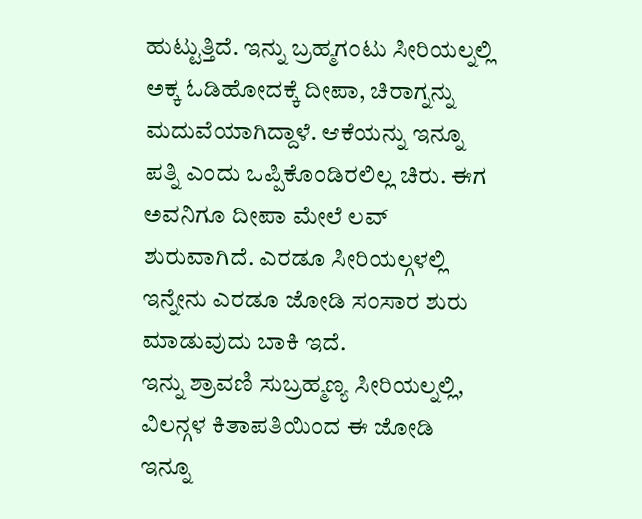ಹುಟ್ಟುತ್ತಿದೆ. ಇನ್ನು ಬ್ರಹ್ಮಗಂಟು ಸೀರಿಯಲ್ನಲ್ಲಿ ಅಕ್ಕ ಓಡಿಹೋದಕ್ಕೆ ದೀಪಾ, ಚಿರಾಗ್ನನ್ನು ಮದುವೆಯಾಗಿದ್ದಾಳೆ. ಆಕೆಯನ್ನು ಇನ್ನೂ ಪತ್ನಿ ಎಂದು ಒಪ್ಪಿಕೊಂಡಿರಲಿಲ್ಲ ಚಿರು. ಈಗ ಅವನಿಗೂ ದೀಪಾ ಮೇಲೆ ಲವ್ ಶುರುವಾಗಿದೆ. ಎರಡೂ ಸೀರಿಯಲ್ಗಳಲ್ಲಿ ಇನ್ನೇನು ಎರಡೂ ಜೋಡಿ ಸಂಸಾರ ಶುರು ಮಾಡುವುದು ಬಾಕಿ ಇದೆ.
ಇನ್ನು ಶ್ರಾವಣಿ ಸುಬ್ರಹ್ಮಣ್ಯ ಸೀರಿಯಲ್ನಲ್ಲಿ, ವಿಲನ್ಗಳ ಕಿತಾಪತಿಯಿಂದ ಈ ಜೋಡಿ ಇನ್ನೂ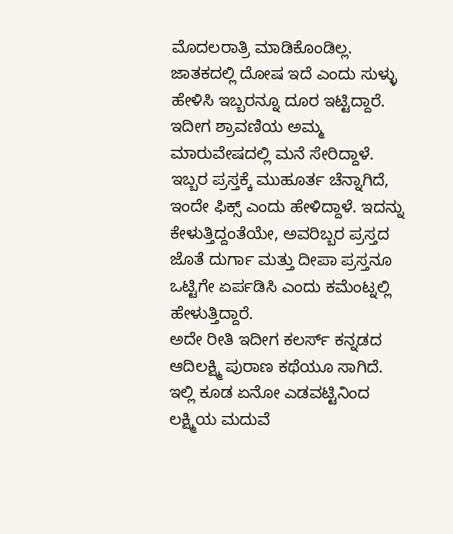ಮೊದಲರಾತ್ರಿ ಮಾಡಿಕೊಂಡಿಲ್ಲ. ಜಾತಕದಲ್ಲಿ ದೋಷ ಇದೆ ಎಂದು ಸುಳ್ಳು ಹೇಳಿಸಿ ಇಬ್ಬರನ್ನೂ ದೂರ ಇಟ್ಟಿದ್ದಾರೆ. ಇದೀಗ ಶ್ರಾವಣಿಯ ಅಮ್ಮ ಮಾರುವೇಷದಲ್ಲಿ ಮನೆ ಸೇರಿದ್ದಾಳೆ. ಇಬ್ಬರ ಪ್ರಸ್ತಕ್ಕೆ ಮುಹೂರ್ತ ಚೆನ್ನಾಗಿದೆ, ಇಂದೇ ಫಿಕ್ಸ್ ಎಂದು ಹೇಳಿದ್ದಾಳೆ. ಇದನ್ನು ಕೇಳುತ್ತಿದ್ದಂತೆಯೇ, ಅವರಿಬ್ಬರ ಪ್ರಸ್ತದ ಜೊತೆ ದುರ್ಗಾ ಮತ್ತು ದೀಪಾ ಪ್ರಸ್ತನೂ ಒಟ್ಟಿಗೇ ಏರ್ಪಡಿಸಿ ಎಂದು ಕಮೆಂಟ್ನಲ್ಲಿ ಹೇಳುತ್ತಿದ್ದಾರೆ.
ಅದೇ ರೀತಿ ಇದೀಗ ಕಲರ್ಸ್ ಕನ್ನಡದ ಆದಿಲಕ್ಷ್ಮಿ ಪುರಾಣ ಕಥೆಯೂ ಸಾಗಿದೆ. ಇಲ್ಲಿ ಕೂಡ ಏನೋ ಎಡವಟ್ಟಿನಿಂದ ಲಕ್ಷ್ಮಿಯ ಮದುವೆ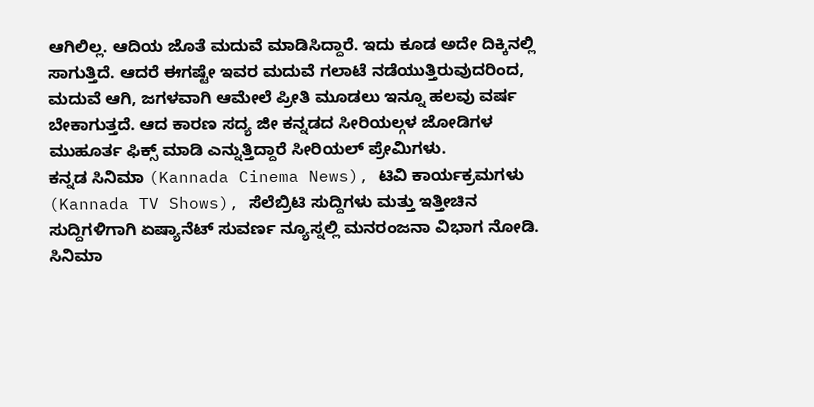ಆಗಿಲಿಲ್ಲ. ಆದಿಯ ಜೊತೆ ಮದುವೆ ಮಾಡಿಸಿದ್ದಾರೆ. ಇದು ಕೂಡ ಅದೇ ದಿಕ್ಕಿನಲ್ಲಿ ಸಾಗುತ್ತಿದೆ. ಆದರೆ ಈಗಷ್ಟೇ ಇವರ ಮದುವೆ ಗಲಾಟೆ ನಡೆಯುತ್ತಿರುವುದರಿಂದ, ಮದುವೆ ಆಗಿ, ಜಗಳವಾಗಿ ಆಮೇಲೆ ಪ್ರೀತಿ ಮೂಡಲು ಇನ್ನೂ ಹಲವು ವರ್ಷ ಬೇಕಾಗುತ್ತದೆ. ಆದ ಕಾರಣ ಸದ್ಯ ಜೀ ಕನ್ನಡದ ಸೀರಿಯಲ್ಗಳ ಜೋಡಿಗಳ ಮುಹೂರ್ತ ಫಿಕ್ಸ್ ಮಾಡಿ ಎನ್ನುತ್ತಿದ್ದಾರೆ ಸೀರಿಯಲ್ ಪ್ರೇಮಿಗಳು.
ಕನ್ನಡ ಸಿನಿಮಾ (Kannada Cinema News), ಟಿವಿ ಕಾರ್ಯಕ್ರಮಗಳು (Kannada TV Shows), ಸೆಲೆಬ್ರಿಟಿ ಸುದ್ದಿಗಳು ಮತ್ತು ಇತ್ತೀಚಿನ ಸುದ್ದಿಗಳಿಗಾಗಿ ಏಷ್ಯಾನೆಟ್ ಸುವರ್ಣ ನ್ಯೂಸ್ನಲ್ಲಿ ಮನರಂಜನಾ ವಿಭಾಗ ನೋಡಿ. ಸಿನಿಮಾ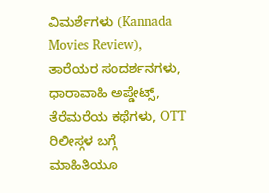ವಿಮರ್ಶೆಗಳು (Kannada Movies Review), ತಾರೆಯರ ಸಂದರ್ಶನಗಳು, ಧಾರಾವಾಹಿ ಅಪ್ಡೇಟ್ಸ್, ತೆರೆಮರೆಯ ಕಥೆಗಳು, OTT ರಿಲೀಸ್ಗಳ ಬಗ್ಗೆ ಮಾಹಿತಿಯೂ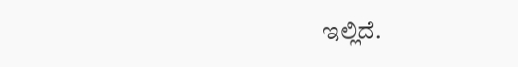ಇಲ್ಲಿದೆ.